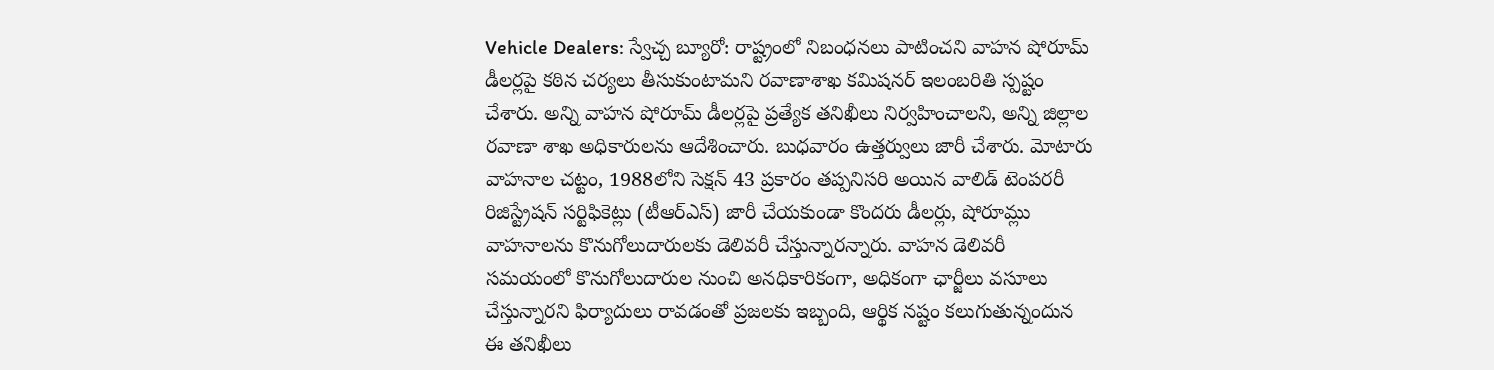Vehicle Dealers: స్వేచ్చ బ్యూరో: రాష్ట్రంలో నిబంధనలు పాటించని వాహన షోరూమ్ డీలర్లపై కఠిన చర్యలు తీసుకుంటామని రవాణాశాఖ కమిషనర్ ఇలంబరితి స్పష్టం చేశారు. అన్ని వాహన షోరూమ్ డీలర్లపై ప్రత్యేక తనిఖీలు నిర్వహించాలని, అన్ని జిల్లాల రవాణా శాఖ అధికారులను ఆదేశించారు. బుధవారం ఉత్తర్వులు జారీ చేశారు. మోటారు వాహనాల చట్టం, 1988లోని సెక్షన్ 43 ప్రకారం తప్పనిసరి అయిన వాలిడ్ టెంపరరీ రిజిస్ట్రేషన్ సర్టిఫికెట్లు (టీఆర్ఎస్) జారీ చేయకుండా కొందరు డీలర్లు, షోరూమ్లు వాహనాలను కొనుగోలుదారులకు డెలివరీ చేస్తున్నారన్నారు. వాహన డెలివరీ సమయంలో కొనుగోలుదారుల నుంచి అనధికారికంగా, అధికంగా ఛార్జీలు వసూలు చేస్తున్నారని ఫిర్యాదులు రావడంతో ప్రజలకు ఇబ్బంది, ఆర్థిక నష్టం కలుగుతున్నందున ఈ తనిఖీలు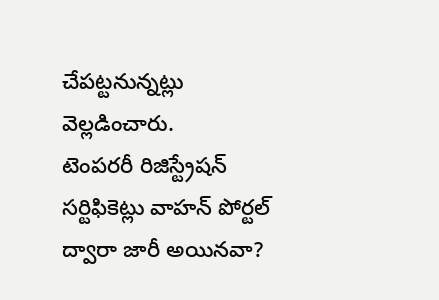చేపట్టనున్నట్లు వెల్లడించారు.
టెంపరరీ రిజిస్ట్రేషన్ సర్టిఫికెట్లు వాహన్ పోర్టల్ ద్వారా జారీ అయినవా?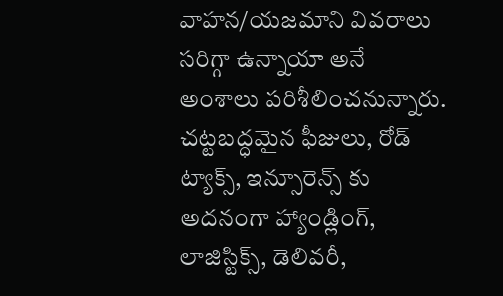వాహన/యజమాని వివరాలు సరిగ్గా ఉన్నాయా అనే అంశాలు పరిశీలించనున్నారు. చట్టబద్ధమైన ఫీజులు, రోడ్ ట్యాక్స్, ఇన్సూరెన్స్ కు అదనంగా హ్యాండ్లింగ్, లాజిస్టిక్స్, డెలివరీ,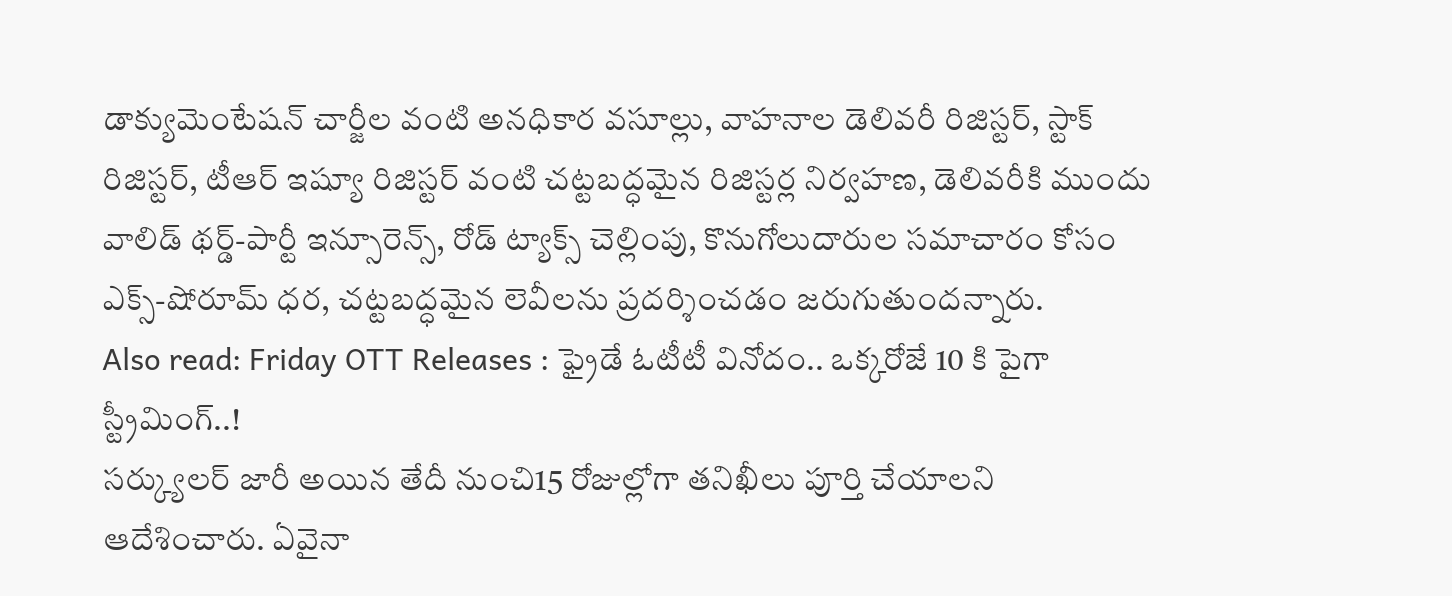డాక్యుమెంటేషన్ చార్జీల వంటి అనధికార వసూల్లు, వాహనాల డెలివరీ రిజిస్టర్, స్టాక్ రిజిస్టర్, టీఆర్ ఇష్యూ రిజిస్టర్ వంటి చట్టబద్ధమైన రిజిస్టర్ల నిర్వహణ, డెలివరీకి ముందు వాలిడ్ థర్డ్-పార్టీ ఇన్సూరెన్స్, రోడ్ ట్యాక్స్ చెల్లింపు, కొనుగోలుదారుల సమాచారం కోసం ఎక్స్-షోరూమ్ ధర, చట్టబద్ధమైన లెవీలను ప్రదర్శించడం జరుగుతుందన్నారు.
Also read: Friday OTT Releases : ఫ్రైడే ఓటీటీ వినోదం.. ఒక్కరోజే 10 కి పైగా స్ట్రీమింగ్..!
సర్క్యులర్ జారీ అయిన తేదీ నుంచి15 రోజుల్లోగా తనిఖీలు పూర్తి చేయాలని ఆదేశించారు. ఏవైనా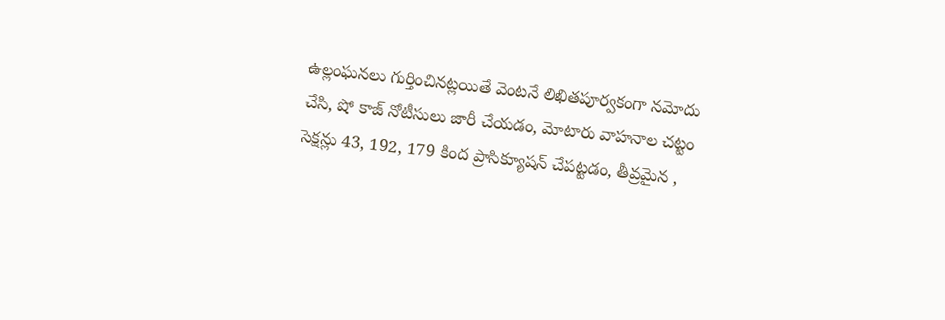ఉల్లంఘనలు గుర్తించినట్లయితే వెంటనే లిఖితపూర్వకంగా నమోదు చేసి, షో కాజ్ నోటీసులు జారీ చేయడం, మోటారు వాహనాల చట్టం సెక్షన్లు 43, 192, 179 కింద ప్రాసిక్యూషన్ చేపట్టడం, తీవ్రమైన ,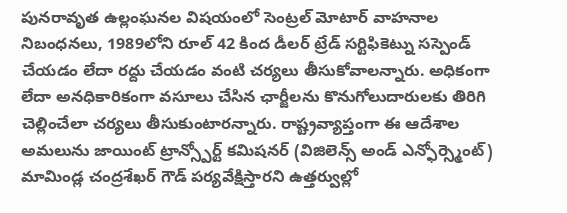పునరావృత ఉల్లంఘనల విషయంలో సెంట్రల్ మోటార్ వాహనాల నిబంధనలు, 1989లోని రూల్ 42 కింద డీలర్ ట్రేడ్ సర్టిఫికెట్ను సస్పెండ్ చేయడం లేదా రద్దు చేయడం వంటి చర్యలు తీసుకోవాలన్నారు. అధికంగా లేదా అనధికారికంగా వసూలు చేసిన ఛార్జీలను కొనుగోలుదారులకు తిరిగి చెల్లించేలా చర్యలు తీసుకుంటారన్నారు. రాష్ట్రవ్యాప్తంగా ఈ ఆదేశాల అమలును జాయింట్ ట్రాన్స్పోర్ట్ కమిషనర్ (విజిలెన్స్ అండ్ ఎన్ఫోర్స్మెంట్) మామిండ్ల చంద్రశేఖర్ గౌడ్ పర్యవేక్షిస్తారని ఉత్తర్వుల్లో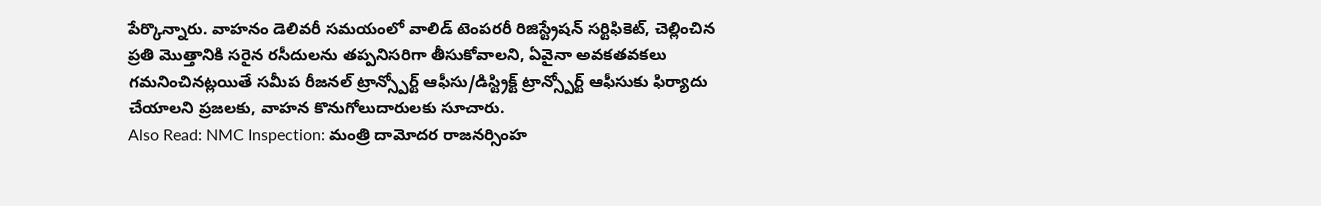పేర్కొన్నారు. వాహనం డెలివరీ సమయంలో వాలిడ్ టెంపరరీ రిజిస్ట్రేషన్ సర్టిఫికెట్, చెల్లించిన ప్రతి మొత్తానికి సరైన రసీదులను తప్పనిసరిగా తీసుకోవాలని, ఏవైనా అవకతవకలు గమనించినట్లయితే సమీప రీజనల్ ట్రాన్స్పోర్ట్ ఆఫీసు/డిస్ట్రిక్ట్ ట్రాన్స్పోర్ట్ ఆఫీసుకు ఫిర్యాదు చేయాలని ప్రజలకు, వాహన కొనుగోలుదారులకు సూచారు.
Also Read: NMC Inspection: మంత్రి దామోదర రాజనర్సింహ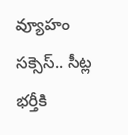వ్యూహం సక్సెస్.. సీట్ల భర్తీకి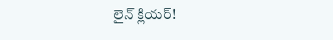లైన్ క్లియర్!